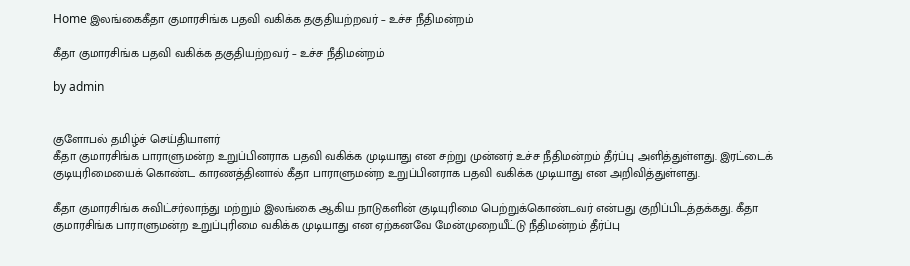Home இலங்கைகீதா குமாரசிங்க பதவி வகிக்க தகுதியற்றவர் – உச்ச நீதிமன்றம்

கீதா குமாரசிங்க பதவி வகிக்க தகுதியற்றவர் – உச்ச நீதிமன்றம்

by admin


குளோபல் தமிழ்ச் செய்தியாளர்
கீதா குமாரசிங்க பாராளுமன்ற உறுப்பினராக பதவி வகிக்க முடியாது என சற்று முன்னர் உச்ச நீதிமன்றம் தீர்ப்பு அளித்துள்ளது. இரட்டைக் குடியுரிமையைக் கொண்ட காரணத்தினால் கீதா பாராளுமன்ற உறுப்பினராக பதவி வகிக்க முடியாது என அறிவித்துள்ளது.

கீதா குமாரசிங்க சுவிட்சர்லாந்து மற்றும் இலங்கை ஆகிய நாடுகளின் குடியுரிமை பெற்றுக்கொண்டவர் என்பது குறிப்பிடத்தக்கது. கீதா குமாரசிங்க பாராளுமன்ற உறுப்புரிமை வகிக்க முடியாது என ஏற்கனவே மேன்முறையீட்டு நீதிமன்றம் தீர்ப்பு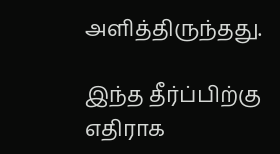அளித்திருந்தது.

இந்த தீர்ப்பிற்கு எதிராக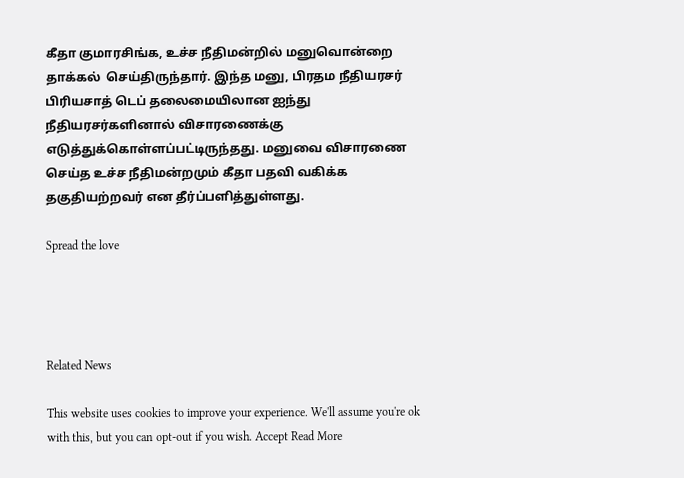கீதா குமாரசிங்க, உச்ச நீதிமன்றில் மனுவொன்றை தாக்கல்  செய்திருந்தார். இந்த மனு, பிரதம நீதியரசர் பிரியசாத் டெப் தலைமையிலான ஐந்து நீதியரசர்களினால் விசாரணைக்கு எடுத்துக்கொள்ளப்பட்டிருந்தது. மனுவை விசாரணை செய்த உச்ச நீதிமன்றமும் கீதா பதவி வகிக்க தகுதியற்றவர் என தீர்ப்பளித்துள்ளது.

Spread the love




Related News

This website uses cookies to improve your experience. We'll assume you're ok with this, but you can opt-out if you wish. Accept Read More